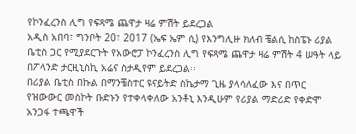የኮንፈረንስ ሊግ የፍጻሜ ጨዋታ ዛሬ ምሽት ይደረጋል
አዲስ አበባ፣ ግንቦት 20፣ 2017 (ኤፍ ኤም ሲ) የእንግሊዙ ክለብ ቼልሲ ከስፔኑ ሪያል ቤቲስ ጋር የሚያደርጉት የአውሮፓ ኮንፈረንስ ሊግ የፍጻሜ ጨዋታ ዛሬ ምሽት 4 ሠዓት ላይ በፖላንድ ታርዚኒስኪ አሬና ስታዲየም ይደረጋል፡፡
በሪያል ቤቲስ በኩል በማንቼስተር ዩናይትድ ስኬታማ ጊዜ ያላሳለፈው እና በጥር የዝውውር መስኮት ቡድኑን የተቀላቀለው አንቶኒ እንዲሁም የሪያል ማድሪድ የቀድሞ አንጋፋ ተጫዋች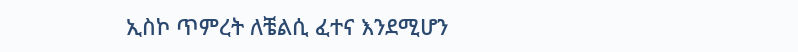ኢስኮ ጥምረት ለቼልሲ ፈተና እንደሚሆን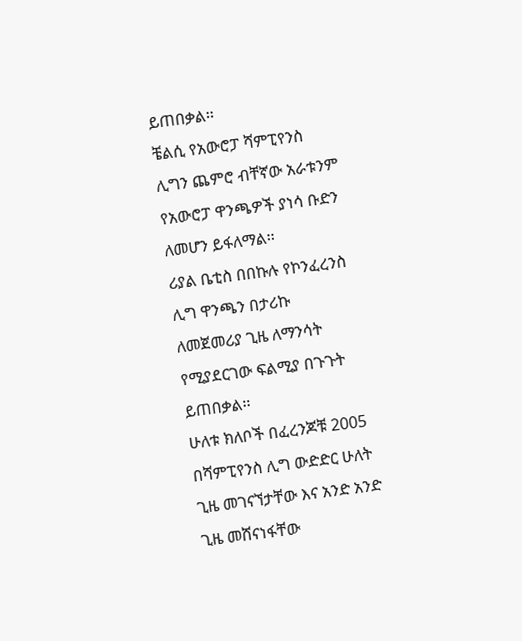ይጠበቃል፡፡
ቼልሲ የአውሮፓ ሻምፒየንስ ሊግን ጨምሮ ብቸኛው አራቱንም የአውሮፓ ዋንጫዎች ያነሳ ቡድን ለመሆን ይፋለማል፡፡
ሪያል ቤቲስ በበኩሉ የኮንፈረንስ ሊግ ዋንጫን በታሪኩ ለመጀመሪያ ጊዜ ለማንሳት የሚያደርገው ፍልሚያ በጉጉት ይጠበቃል፡፡
ሁለቱ ክለቦች በፈረንጆቹ 2005 በሻምፒየንስ ሊግ ውድድር ሁለት ጊዜ መገናኘታቸው እና አንድ አንድ ጊዜ መሸናነፋቸው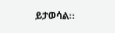ይታወሳል፡፡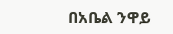በአቤል ንዋይ